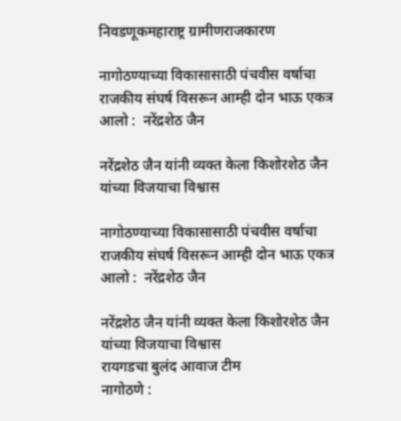निवडणूकमहाराष्ट्र ग्रामीणराजकारण

नागोठण्याच्या विकासासाठी पंचवीस वर्षाचा राजकीय संघर्ष विसरून आम्ही दोन भाऊ एकत्र आलो :  नरेंद्रशेठ जैन

नरेंद्रशेठ जैन यांनी व्यक्त केला किशोरशेठ जैन यांच्या विजयाचा विश्वास

नागोठण्याच्या विकासासाठी पंचवीस वर्षाचा राजकीय संघर्ष विसरून आम्ही दोन भाऊ एकत्र आलो :  नरेंद्रशेठ जैन

नरेंद्रशेठ जैन यांनी व्यक्त केला किशोरशेठ जैन यांच्या विजयाचा विश्वास
रायगडचा बुलंद आवाज टीम
नागोठणे :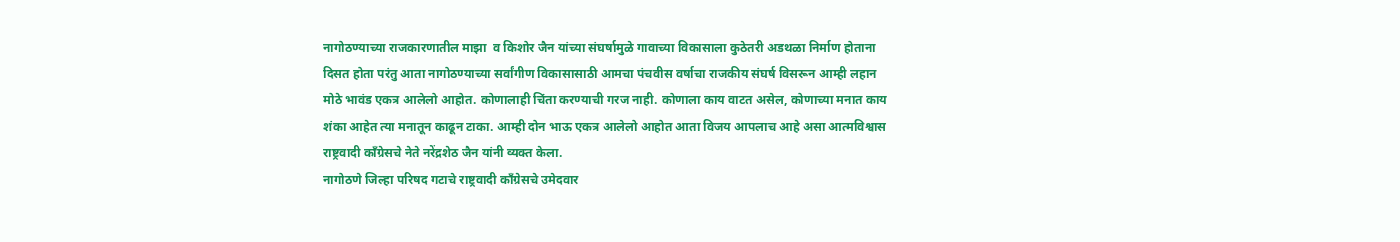नागोठण्याच्या राजकारणातील माझा  व किशोर जैन यांच्या संघर्षामुळे गावाच्या विकासाला कुठेतरी अडथळा निर्माण होताना दिसत होता परंतु आता नागोठण्याच्या सर्वांगीण विकासासाठी आमचा पंचवीस वर्षाचा राजकीय संघर्ष विसरून आम्ही लहान मोठे भावंड एकत्र आलेलो आहोत. कोणालाही चिंता करण्याची गरज नाही. कोणाला काय वाटत असेल, कोणाच्या मनात काय शंका आहेत त्या मनातून काढून टाका. आम्ही दोन भाऊ एकत्र आलेलो आहोत आता विजय आपलाच आहे असा आत्मविश्वास राष्ट्रवादी काँग्रेसचे नेते नरेंद्रशेठ जैन यांनी व्यक्त केला.
नागोठणे जिल्हा परिषद गटाचे राष्ट्रवादी काँग्रेसचे उमेदवार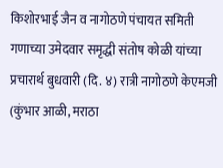किशोरभाई जैन व नागोठणे पंचायत समिती गणाच्या उमेदवार समृद्धी संतोष कोळी यांच्या प्रचारार्थ बुधवारी (दि. ४) रात्री नागोठणे केएमजी (कुंभार आळी, मराठा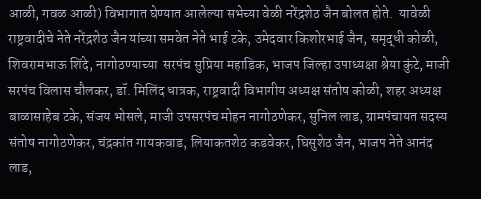आळी, गवळ आळी) विभागात घेण्यात आलेल्या सभेच्या वेळी नरेंद्रशेठ जैन बोलत होते.  यावेळी राष्ट्रवादीचे नेते नरेंद्रशेठ जैन यांच्या समवेत नेते भाई टके, उमेदवार किशोरभाई जैन, समृद्धी कोळी, शिवरामभाऊ शिंदे, नागोठण्याच्या  सरपंच सुप्रिया महाडिक, भाजप जिल्हा उपाध्यक्षा श्रेया कुंटे, माजी सरपंच विलास चौलकर, डॉ. मिलिंद धात्रक, राष्ट्रवादी विभागीय अध्यक्ष संतोष कोळी, शहर अध्यक्ष बाळासाहेब टके, संजय भोसले, माजी उपसरपंच मोहन नागोठणेकर, सुनिल लाड, ग्रामपंचायत सदस्य संतोष नागोठणेकर, चंद्रकांत गायकवाड, लियाकतशेठ कडवेकर, घिसुशेठ जैन, भाजप नेते आनंद लाड,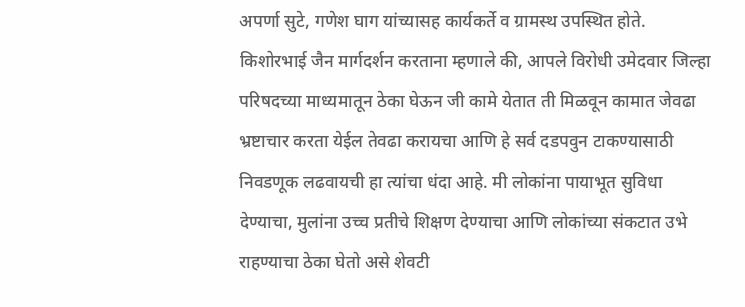अपर्णा सुटे, गणेश घाग यांच्यासह कार्यकर्ते व ग्रामस्थ उपस्थित होते.
किशोरभाई जैन मार्गदर्शन करताना म्हणाले की, आपले विरोधी उमेदवार जिल्हा परिषदच्या माध्यमातून ठेका घेऊन जी कामे येतात ती मिळवून कामात जेवढा भ्रष्टाचार करता येईल तेवढा करायचा आणि हे सर्व दडपवुन टाकण्यासाठी निवडणूक लढवायची हा त्यांचा धंदा आहे. मी लोकांना पायाभूत सुविधा देण्याचा, मुलांना उच्च प्रतीचे शिक्षण देण्याचा आणि लोकांच्या संकटात उभे राहण्याचा ठेका घेतो असे शेवटी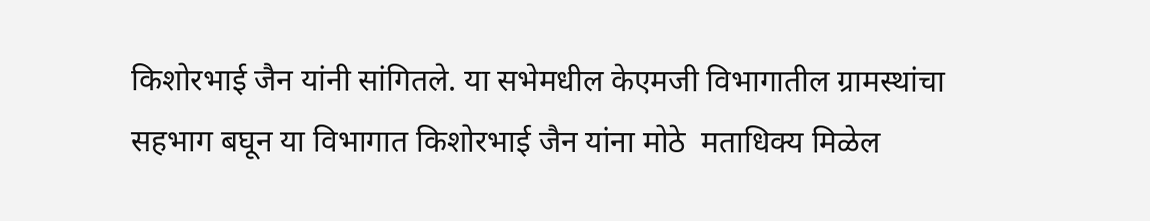किशोरभाई जैन यांनी सांगितले. या सभेमधील केएमजी विभागातील ग्रामस्थांचा सहभाग बघून या विभागात किशोरभाई जैन यांना मोठे  मताधिक्य मिळेल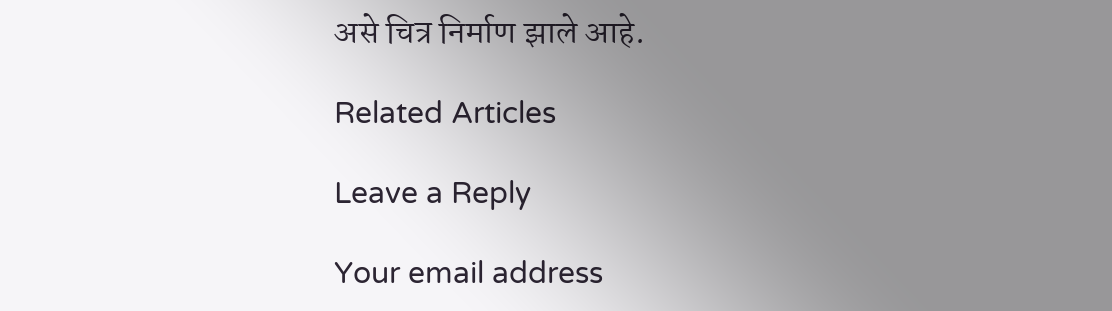असे चित्र निर्माण झाले आहे.

Related Articles

Leave a Reply

Your email address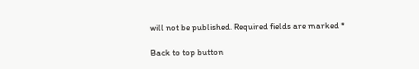will not be published. Required fields are marked *

Back to top button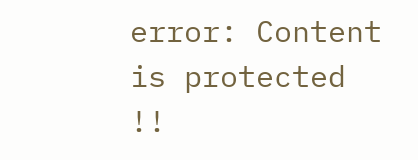error: Content is protected !!